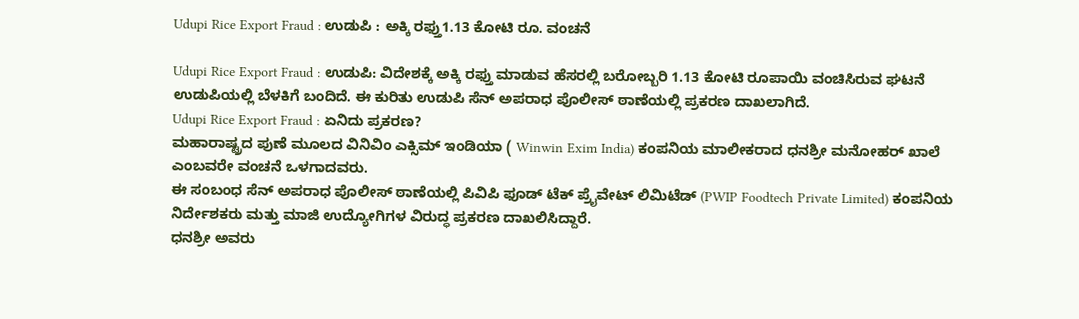Udupi Rice Export Fraud : ಉಡುಪಿ : ಅಕ್ಕಿ ರಫ್ತು1.13 ಕೋಟಿ ರೂ. ವಂಚನೆ

Udupi Rice Export Fraud : ಉಡುಪಿ: ವಿದೇಶಕ್ಕೆ ಅಕ್ಕಿ ರಫ್ತು ಮಾಡುವ ಹೆಸರಲ್ಲಿ ಬರೋಬ್ಬರಿ 1.13 ಕೋಟಿ ರೂಪಾಯಿ ವಂಚಿಸಿರುವ ಘಟನೆ ಉಡುಪಿಯಲ್ಲಿ ಬೆಳಕಿಗೆ ಬಂದಿದೆ. ಈ ಕುರಿತು ಉಡುಪಿ ಸೆನ್ ಅಪರಾಧ ಪೊಲೀಸ್ ಠಾಣೆಯಲ್ಲಿ ಪ್ರಕರಣ ದಾಖಲಾಗಿದೆ.
Udupi Rice Export Fraud : ಏನಿದು ಪ್ರಕರಣ?
ಮಹಾರಾಷ್ಟ್ರದ ಪುಣೆ ಮೂಲದ ವಿನಿವಿಂ ಎಕ್ಸಿಮ್ ಇಂಡಿಯಾ ( Winwin Exim India) ಕಂಪನಿಯ ಮಾಲೀಕರಾದ ಧನಶ್ರೀ ಮನೋಹರ್ ಖಾಲೆ ಎಂಬವರೇ ವಂಚನೆ ಒಳಗಾದವರು.
ಈ ಸಂಬಂಧ ಸೆನ್ ಅಪರಾಧ ಪೊಲೀಸ್ ಠಾಣೆಯಲ್ಲಿ ಪಿವಿಪಿ ಫೂಡ್ ಟೆಕ್ ಪ್ರೈವೇಟ್ ಲಿಮಿಟೆಡ್ (PWIP Foodtech Private Limited) ಕಂಪನಿಯ ನಿರ್ದೇಶಕರು ಮತ್ತು ಮಾಜಿ ಉದ್ಯೋಗಿಗಳ ವಿರುದ್ಧ ಪ್ರಕರಣ ದಾಖಲಿಸಿದ್ದಾರೆ.
ಧನಶ್ರೀ ಅವರು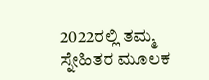2022ರಲ್ಲಿ ತಮ್ಮ ಸ್ನೇಹಿತರ ಮೂಲಕ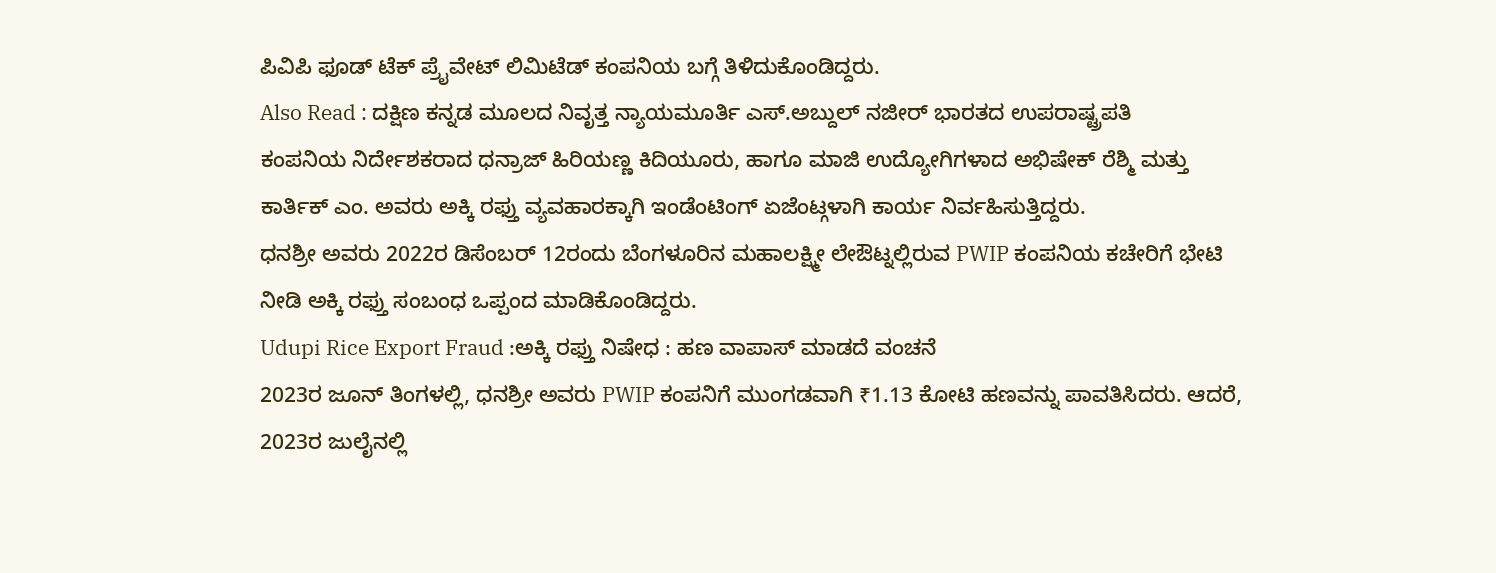ಪಿವಿಪಿ ಫೂಡ್ ಟೆಕ್ ಪ್ರೈವೇಟ್ ಲಿಮಿಟೆಡ್ ಕಂಪನಿಯ ಬಗ್ಗೆ ತಿಳಿದುಕೊಂಡಿದ್ದರು.
Also Read : ದಕ್ಷಿಣ ಕನ್ನಡ ಮೂಲದ ನಿವೃತ್ತ ನ್ಯಾಯಮೂರ್ತಿ ಎಸ್.ಅಬ್ದುಲ್ ನಜೀರ್ ಭಾರತದ ಉಪರಾಷ್ಟ್ರಪತಿ
ಕಂಪನಿಯ ನಿರ್ದೇಶಕರಾದ ಧನ್ರಾಜ್ ಹಿರಿಯಣ್ಣ ಕಿದಿಯೂರು, ಹಾಗೂ ಮಾಜಿ ಉದ್ಯೋಗಿಗಳಾದ ಅಭಿಷೇಕ್ ರೆಶ್ಮಿ ಮತ್ತು ಕಾರ್ತಿಕ್ ಎಂ. ಅವರು ಅಕ್ಕಿ ರಫ್ತು ವ್ಯವಹಾರಕ್ಕಾಗಿ ಇಂಡೆಂಟಿಂಗ್ ಏಜೆಂಟ್ಗಳಾಗಿ ಕಾರ್ಯ ನಿರ್ವಹಿಸುತ್ತಿದ್ದರು.
ಧನಶ್ರೀ ಅವರು 2022ರ ಡಿಸೆಂಬರ್ 12ರಂದು ಬೆಂಗಳೂರಿನ ಮಹಾಲಕ್ಷ್ಮೀ ಲೇಔಟ್ನಲ್ಲಿರುವ PWIP ಕಂಪನಿಯ ಕಚೇರಿಗೆ ಭೇಟಿ ನೀಡಿ ಅಕ್ಕಿ ರಫ್ತು ಸಂಬಂಧ ಒಪ್ಪಂದ ಮಾಡಿಕೊಂಡಿದ್ದರು.
Udupi Rice Export Fraud :ಅಕ್ಕಿ ರಫ್ತು ನಿಷೇಧ : ಹಣ ವಾಪಾಸ್ ಮಾಡದೆ ವಂಚನೆ
2023ರ ಜೂನ್ ತಿಂಗಳಲ್ಲಿ, ಧನಶ್ರೀ ಅವರು PWIP ಕಂಪನಿಗೆ ಮುಂಗಡವಾಗಿ ₹1.13 ಕೋಟಿ ಹಣವನ್ನು ಪಾವತಿಸಿದರು. ಆದರೆ, 2023ರ ಜುಲೈನಲ್ಲಿ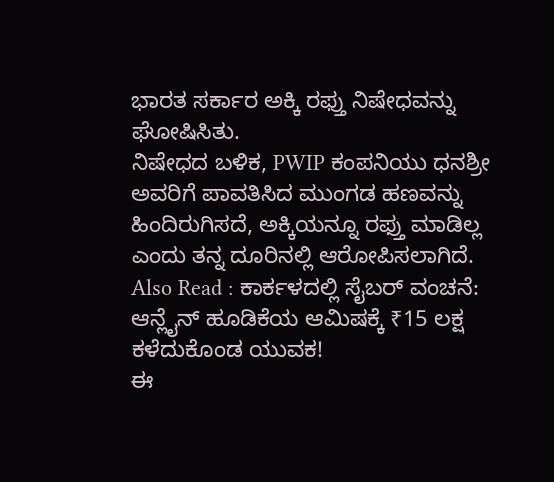ಭಾರತ ಸರ್ಕಾರ ಅಕ್ಕಿ ರಫ್ತು ನಿಷೇಧವನ್ನು ಘೋಷಿಸಿತು.
ನಿಷೇಧದ ಬಳಿಕ, PWIP ಕಂಪನಿಯು ಧನಶ್ರೀ ಅವರಿಗೆ ಪಾವತಿಸಿದ ಮುಂಗಡ ಹಣವನ್ನು ಹಿಂದಿರುಗಿಸದೆ, ಅಕ್ಕಿಯನ್ನೂ ರಫ್ತು ಮಾಡಿಲ್ಲ ಎಂದು ತನ್ನ ದೂರಿನಲ್ಲಿ ಆರೋಪಿಸಲಾಗಿದೆ.
Also Read : ಕಾರ್ಕಳದಲ್ಲಿ ಸೈಬರ್ ವಂಚನೆ: ಆನ್ಲೈನ್ ಹೂಡಿಕೆಯ ಆಮಿಷಕ್ಕೆ ₹15 ಲಕ್ಷ ಕಳೆದುಕೊಂಡ ಯುವಕ!
ಈ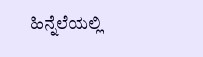ಹಿನ್ನೆಲೆಯಲ್ಲಿ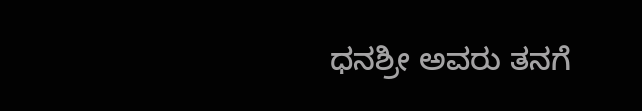ಧನಶ್ರೀ ಅವರು ತನಗೆ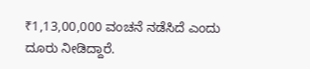₹1,13,00,000 ವಂಚನೆ ನಡೆಸಿದೆ ಎಂದು ದೂರು ನೀಡಿದ್ದಾರೆ.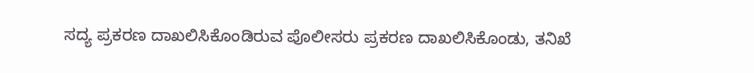ಸದ್ಯ ಪ್ರಕರಣ ದಾಖಲಿಸಿಕೊಂಡಿರುವ ಪೊಲೀಸರು ಪ್ರಕರಣ ದಾಖಲಿಸಿಕೊಂಡು, ತನಿಖೆ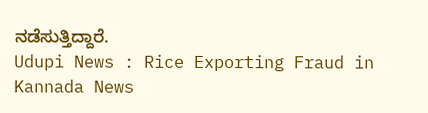ನಡೆಸುತ್ತಿದ್ದಾರೆ.
Udupi News : Rice Exporting Fraud in Kannada News